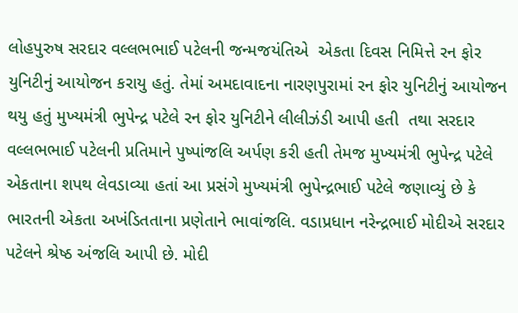લોહપુરુષ સરદાર વલ્લભભાઈ પટેલની જન્મજયંતિએ  એકતા દિવસ નિમિત્તે રન ફોર યુનિટીનું આયોજન કરાયુ હતું. તેમાં અમદાવાદના નારણપુરામાં રન ફોર યુનિટીનું આયોજન થયુ હતું મુખ્યમંત્રી ભુપેન્દ્ર પટેલે રન ફોર યુનિટીને લીલીઝંડી આપી હતી  તથા સરદાર વલ્લભભાઈ પટેલની પ્રતિમાને પુષ્પાંજલિ અર્પણ કરી હતી તેમજ મુખ્યમંત્રી ભુપેન્દ્ર પટેલે એકતાના શપથ લેવડાવ્યા હતાં આ પ્રસંગે મુખ્યમંત્રી ભુપેન્દ્રભાઈ પટેલે જણાવ્યું છે કે ભારતની એકતા અખંડિતતાના પ્રણેતાને ભાવાંજલિ. વડાપ્રધાન નરેન્દ્રભાઈ મોદીએ સરદાર પટેલને શ્રેષ્ઠ અંજલિ આપી છે. મોદી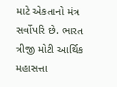માટે એકતાનો મંત્ર સર્વોપરિ છે. ભારત ત્રીજી મોટી આર્થિક મહાસત્તા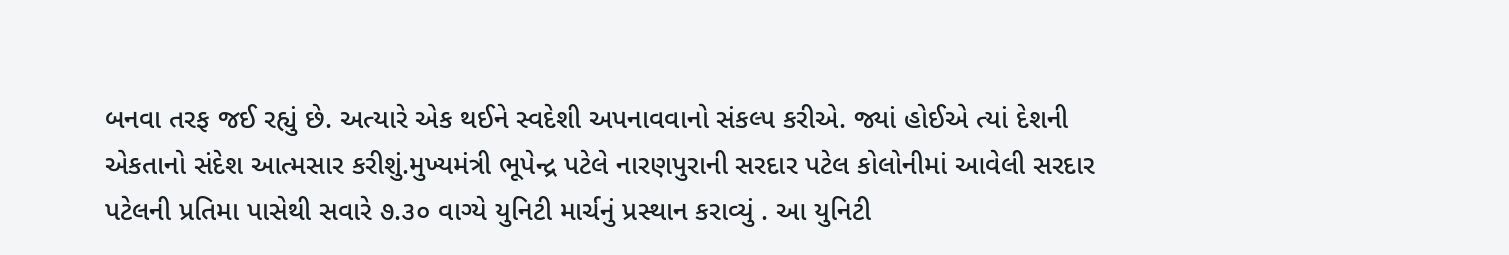બનવા તરફ જઈ રહ્યું છે. અત્યારે એક થઈને સ્વદેશી અપનાવવાનો સંકલ્પ કરીએ. જ્યાં હોઈએ ત્યાં દેશની એકતાનો સંદેશ આત્મસાર કરીશું.મુખ્યમંત્રી ભૂપેન્દ્ર પટેલે નારણપુરાની સરદાર પટેલ કોલોનીમાં આવેલી સરદાર પટેલની પ્રતિમા પાસેથી સવારે ૭.૩૦ વાગ્યે યુનિટી માર્ચનું પ્રસ્થાન કરાવ્યું . આ યુનિટી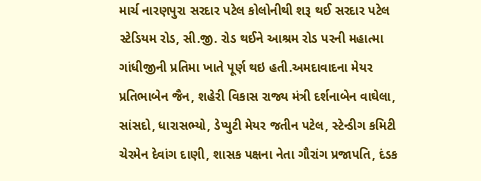માર્ચ નારણપુરા સરદાર પટેલ કોલોનીથી શરૂ થઈ સરદાર પટેલ સ્ટેડિયમ રોડ, સી.જી. રોડ થઈને આશ્રમ રોડ પરની મહાત્મા ગાંધીજીની પ્રતિમા ખાતે પૂર્ણ થઇ હતી.અમદાવાદના મેયર પ્રતિભાબેન જૈન, શહેરી વિકાસ રાજ્ય મંત્રી દર્શનાબેન વાઘેલા, સાંસદો, ધારાસભ્યો, ડેપ્યુટી મેયર જતીન પટેલ, સ્ટેન્ડીગ કમિટી ચેરમેન દેવાંગ દાણી, શાસક પક્ષના નેતા ગૌરાંગ પ્રજાપતિ, દંડક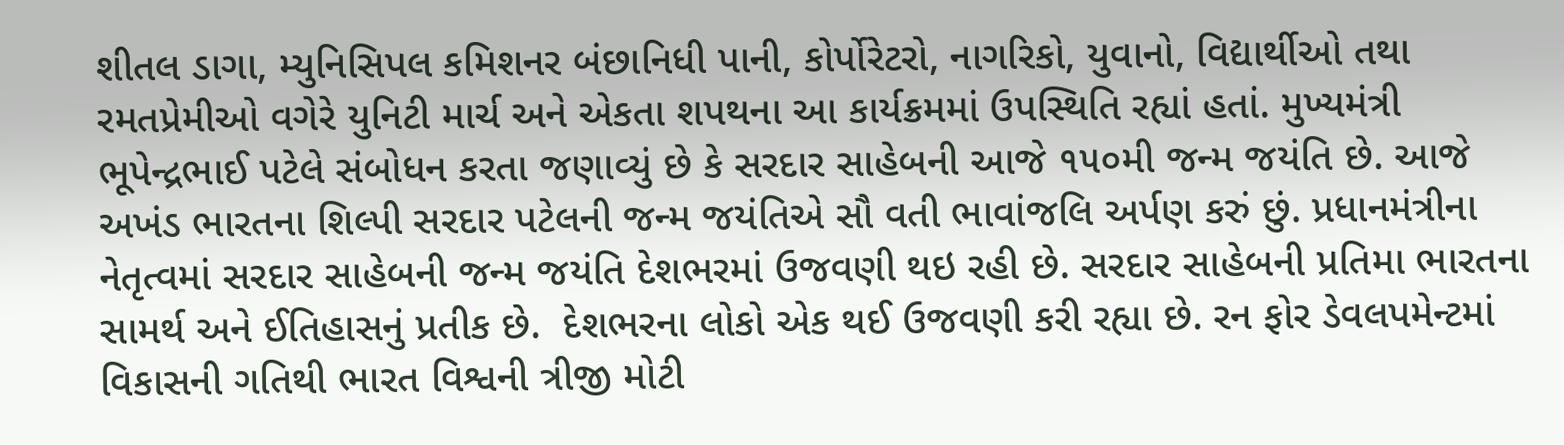શીતલ ડાગા, મ્યુનિસિપલ કમિશનર બંછાનિધી પાની, કોર્પોરેટરો, નાગરિકો, યુવાનો, વિદ્યાર્થીઓ તથા રમતપ્રેમીઓ વગેરે યુનિટી માર્ચ અને એકતા શપથના આ કાર્યક્રમમાં ઉપસ્થિતિ રહ્યાં હતાં. મુખ્યમંત્રી ભૂપેન્દ્રભાઈ પટેલે સંબોધન કરતા જણાવ્યું છે કે સરદાર સાહેબની આજે ૧૫૦મી જન્મ જયંતિ છે. આજે અખંડ ભારતના શિલ્પી સરદાર પટેલની જન્મ જયંતિએ સૌ વતી ભાવાંજલિ અર્પણ કરું છું. પ્રધાનમંત્રીના નેતૃત્વમાં સરદાર સાહેબની જન્મ જયંતિ દેશભરમાં ઉજવણી થઇ રહી છે. સરદાર સાહેબની પ્રતિમા ભારતના સામર્થ અને ઈતિહાસનું પ્રતીક છે.  દેશભરના લોકો એક થઈ ઉજવણી કરી રહ્યા છે. રન ફોર ડેવલપમેન્ટમાં વિકાસની ગતિથી ભારત વિશ્વની ત્રીજી મોટી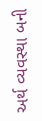અર્થ વ્યવસ્થા બની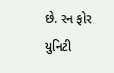છે. રન ફોર યુનિટી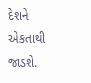દેશને એકતાથી જાડશે.